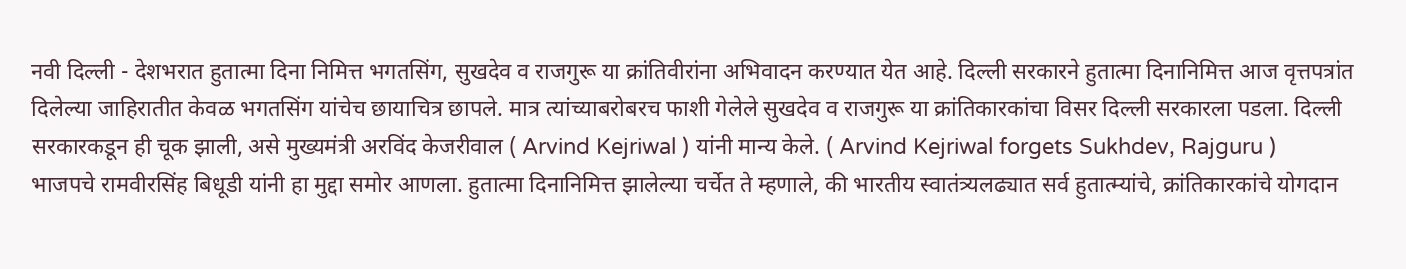नवी दिल्ली - देशभरात हुतात्मा दिना निमित्त भगतसिंग, सुखदेव व राजगुरू या क्रांतिवीरांना अभिवादन करण्यात येत आहे. दिल्ली सरकारने हुतात्मा दिनानिमित्त आज वृत्तपत्रांत दिलेल्या जाहिरातीत केवळ भगतसिंग यांचेच छायाचित्र छापले. मात्र त्यांच्याबरोबरच फाशी गेलेले सुखदेव व राजगुरू या क्रांतिकारकांचा विसर दिल्ली सरकारला पडला. दिल्ली सरकारकडून ही चूक झाली, असे मुख्यमंत्री अरविंद केजरीवाल ( Arvind Kejriwal ) यांनी मान्य केले. ( Arvind Kejriwal forgets Sukhdev, Rajguru )
भाजपचे रामवीरसिंह बिधूडी यांनी हा मुद्दा समोर आणला. हुतात्मा दिनानिमित्त झालेल्या चर्चेत ते म्हणाले, की भारतीय स्वातंत्र्यलढ्यात सर्व हुतात्म्यांचे, क्रांतिकारकांचे योगदान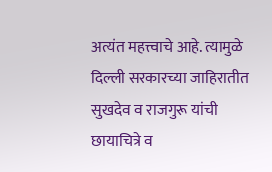अत्यंत महत्त्वाचे आहे. त्यामुळे दिल्ली सरकारच्या जाहिरातीत सुखदेव व राजगुरू यांची छायाचित्रे व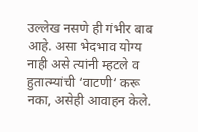उल्लेख नसणे ही गंभीर बाब आहे. असा भेदभाव योग्य नाही असे त्यांनी म्हटले व हुतात्म्यांची ‘वाटणी‘ करू नका, असेही आवाहन केले.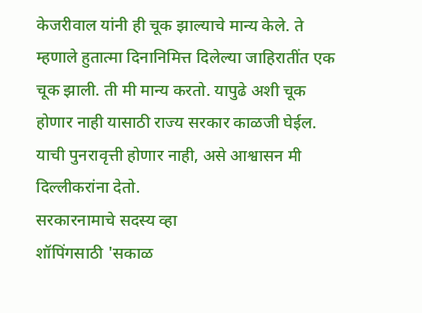केजरीवाल यांनी ही चूक झाल्याचे मान्य केले. ते म्हणाले हुतात्मा दिनानिमित्त दिलेल्या जाहिरातींत एक चूक झाली. ती मी मान्य करतो. यापुढे अशी चूक होणार नाही यासाठी राज्य सरकार काळजी घेईल. याची पुनरावृत्ती होणार नाही, असे आश्वासन मी दिल्लीकरांना देतो.
सरकारनामाचे सदस्य व्हा
शॉपिंगसाठी 'सकाळ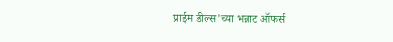प्राईम डील्स'च्या भन्नाट ऑफर्स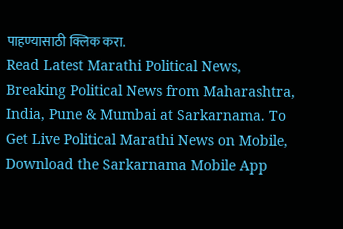पाहण्यासाठी क्लिक करा.
Read Latest Marathi Political News, Breaking Political News from Maharashtra, India, Pune & Mumbai at Sarkarnama. To Get Live Political Marathi News on Mobile, Download the Sarkarnama Mobile App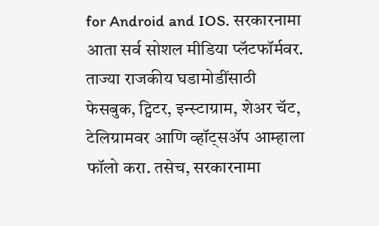for Android and IOS. सरकारनामा आता सर्व सोशल मीडिया प्लॅटफॉर्मवर. ताज्या राजकीय घडामोडींसाठी फेसबुक, ट्विटर, इन्स्टाग्राम, शेअर चॅट, टेलिग्रामवर आणि व्हॉट्सॲप आम्हाला फॉलो करा. तसेच, सरकारनामा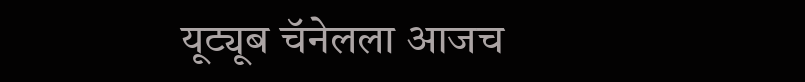यूट्यूब चॅनेलला आजच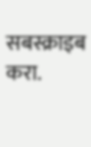सबस्क्राइब करा.